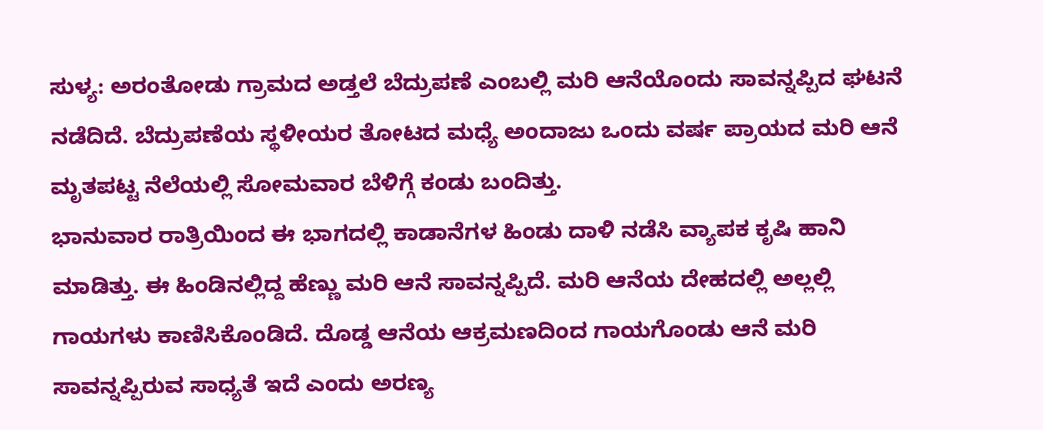ಸುಳ್ಯ: ಅರಂತೋಡು ಗ್ರಾಮದ ಅಡ್ತಲೆ ಬೆದ್ರುಪಣೆ ಎಂಬಲ್ಲಿ ಮರಿ ಆನೆಯೊಂದು ಸಾವನ್ನಪ್ಪಿದ ಘಟನೆ ನಡೆದಿದೆ. ಬೆದ್ರುಪಣೆಯ ಸ್ಥಳೀಯರ ತೋಟದ ಮಧ್ಯೆ ಅಂದಾಜು ಒಂದು ವರ್ಷ ಪ್ರಾಯದ ಮರಿ ಆನೆ ಮೃತಪಟ್ಟ ನೆಲೆಯಲ್ಲಿ ಸೋಮವಾರ ಬೆಳಿಗ್ಗೆ ಕಂಡು ಬಂದಿತ್ತು.
ಭಾನುವಾರ ರಾತ್ರಿಯಿಂದ ಈ ಭಾಗದಲ್ಲಿ ಕಾಡಾನೆಗಳ ಹಿಂಡು ದಾಳಿ ನಡೆಸಿ ವ್ಯಾಪಕ ಕೃಷಿ ಹಾನಿ ಮಾಡಿತ್ತು. ಈ ಹಿಂಡಿನಲ್ಲಿದ್ದ ಹೆಣ್ಣು ಮರಿ ಆನೆ ಸಾವನ್ನಪ್ಪಿದೆ. ಮರಿ ಆನೆಯ ದೇಹದಲ್ಲಿ ಅಲ್ಲಲ್ಲಿ ಗಾಯಗಳು ಕಾಣಿಸಿಕೊಂಡಿದೆ. ದೊಡ್ಡ ಆನೆಯ ಆಕ್ರಮಣದಿಂದ ಗಾಯಗೊಂಡು ಆನೆ ಮರಿ ಸಾವನ್ನಪ್ಪಿರುವ ಸಾಧ್ಯತೆ ಇದೆ ಎಂದು ಅರಣ್ಯ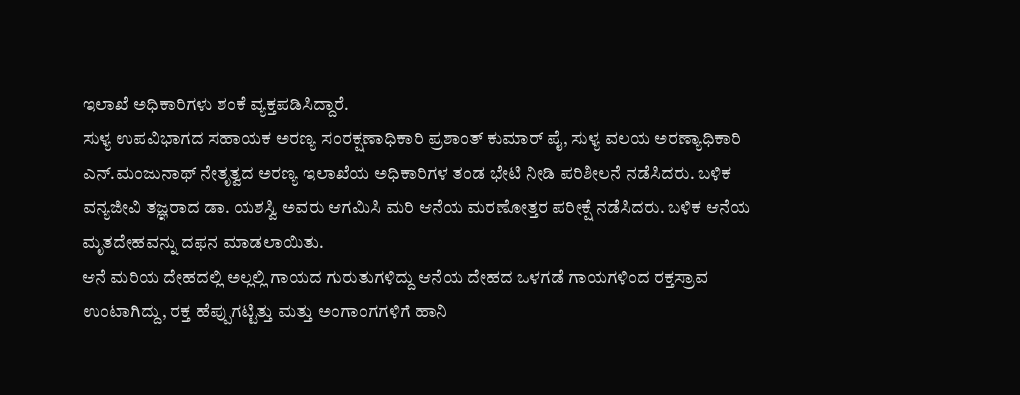ಇಲಾಖೆ ಅಧಿಕಾರಿಗಳು ಶಂಕೆ ವ್ಯಕ್ತಪಡಿಸಿದ್ದಾರೆ.
ಸುಳ್ಯ ಉಪವಿಭಾಗದ ಸಹಾಯಕ ಅರಣ್ಯ ಸಂರಕ್ಷಣಾಧಿಕಾರಿ ಪ್ರಶಾಂತ್ ಕುಮಾರ್ ಪೈ, ಸುಳ್ಯ ವಲಯ ಅರಣ್ಯಾಧಿಕಾರಿ ಎನ್.ಮಂಜುನಾಥ್ ನೇತೃತ್ವದ ಅರಣ್ಯ ಇಲಾಖೆಯ ಅಧಿಕಾರಿಗಳ ತಂಡ ಭೇಟಿ ನೀಡಿ ಪರಿಶೀಲನೆ ನಡೆಸಿದರು. ಬಳಿಕ ವನ್ಯಜೀವಿ ತಜ್ಞರಾದ ಡಾ. ಯಶಸ್ವಿ ಅವರು ಆಗಮಿಸಿ ಮರಿ ಆನೆಯ ಮರಣೋತ್ತರ ಪರೀಕ್ಷೆ ನಡೆಸಿದರು. ಬಳಿಕ ಆನೆಯ ಮೃತದೇಹವನ್ನು ದಫನ ಮಾಡಲಾಯಿತು.
ಆನೆ ಮರಿಯ ದೇಹದಲ್ಲಿ ಅಲ್ಲಲ್ಲಿ ಗಾಯದ ಗುರುತುಗಳಿದ್ದು ಆನೆಯ ದೇಹದ ಒಳಗಡೆ ಗಾಯಗಳಿಂದ ರಕ್ತಸ್ರಾವ ಉಂಟಾಗಿದ್ದು, ರಕ್ತ ಹೆಪ್ಪುಗಟ್ಟಿತ್ತು ಮತ್ತು ಅಂಗಾಂಗಗಳಿಗೆ ಹಾನಿ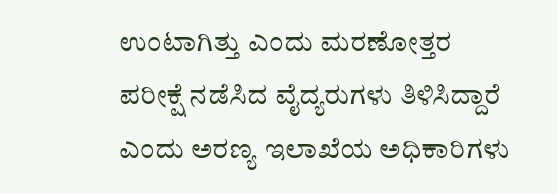ಉಂಟಾಗಿತ್ತು ಎಂದು ಮರಣೋತ್ತರ ಪರೀಕ್ಷೆ ನಡೆಸಿದ ವೈದ್ಯರುಗಳು ತಿಳಿಸಿದ್ದಾರೆ ಎಂದು ಅರಣ್ಯ ಇಲಾಖೆಯ ಅಧಿಕಾರಿಗಳು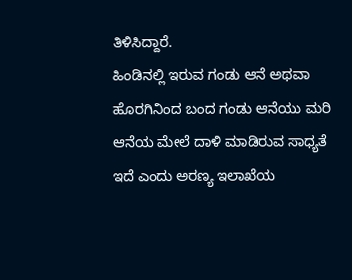ತಿಳಿಸಿದ್ದಾರೆ.
ಹಿಂಡಿನಲ್ಲಿ ಇರುವ ಗಂಡು ಆನೆ ಅಥವಾ ಹೊರಗಿನಿಂದ ಬಂದ ಗಂಡು ಆನೆಯು ಮರಿ ಆನೆಯ ಮೇಲೆ ದಾಳಿ ಮಾಡಿರುವ ಸಾಧ್ಯತೆ ಇದೆ ಎಂದು ಅರಣ್ಯ ಇಲಾಖೆಯ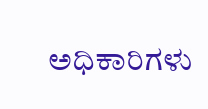ಅಧಿಕಾರಿಗಳು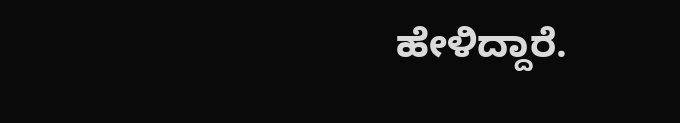ಹೇಳಿದ್ದಾರೆ.